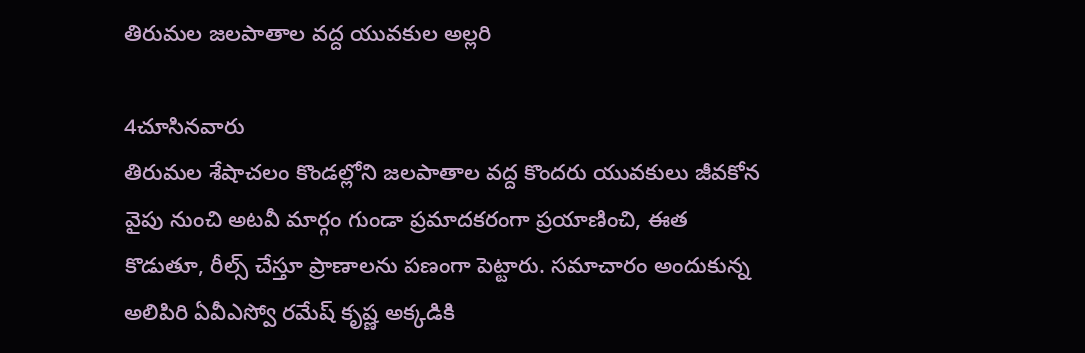తిరుమల జలపాతాల వద్ద యువకుల అల్లరి

4చూసినవారు
తిరుమల శేషాచలం కొండల్లోని జలపాతాల వద్ద కొందరు యువకులు జీవకోన వైపు నుంచి అటవీ మార్గం గుండా ప్రమాదకరంగా ప్రయాణించి, ఈత కొడుతూ, రీల్స్ చేస్తూ ప్రాణాలను పణంగా పెట్టారు. సమాచారం అందుకున్న అలిపిరి ఏవీఎస్వో రమేష్ కృష్ణ అక్కడికి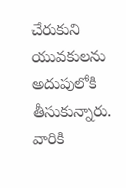చేరుకుని యువకులను అదుపులోకి తీసుకున్నారు. వారికి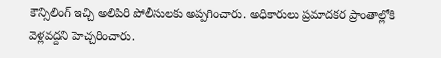కౌన్సిలింగ్ ఇచ్చి అలిపిరి పోలీసులకు అప్పగించారు. అధికారులు ప్రమాదకర ప్రాంతాల్లోకి వెళ్లవద్దని హెచ్చరించారు.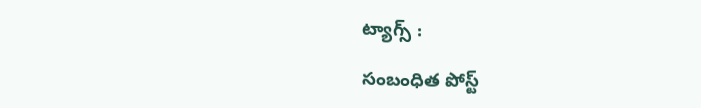ట్యాగ్స్ :

సంబంధిత పోస్ట్